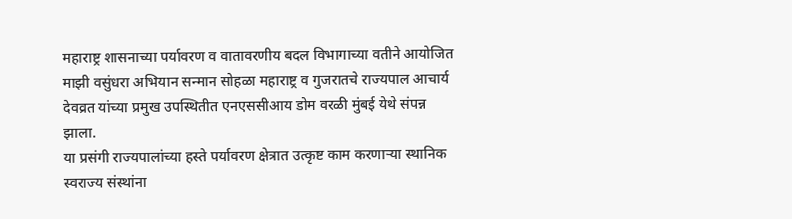महाराष्ट्र शासनाच्या पर्यावरण व वातावरणीय बदल विभागाच्या वतीने आयोजित माझी वसुंधरा अभियान सन्मान सोहळा महाराष्ट्र व गुजरातचे राज्यपाल आचार्य देवव्रत यांच्या प्रमुख उपस्थितीत एनएससीआय डोम वरळी मुंबई येथे संपन्न झाला.
या प्रसंगी राज्यपालांच्या हस्ते पर्यावरण क्षेत्रात उत्कृष्ट काम करणाऱ्या स्थानिक स्वराज्य संस्थांना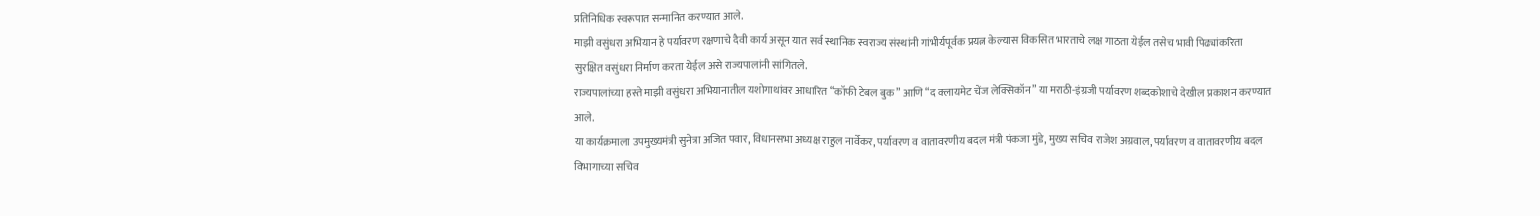प्रतिनिधिक स्वरूपात सन्मानित करण्यात आले.
माझी वसुंधरा अभियान हे पर्यावरण रक्षणाचे दैवी कार्य असून यात सर्व स्थानिक स्वराज्य संस्थांनी गांभीर्यपूर्वक प्रयत्न केल्यास विकसित भारताचे लक्ष गाठता येईल तसेच भावी पिढ्यांकरिता सुरक्षित वसुंधरा निर्माण करता येईल असे राज्यपालांनी सांगितले.
राज्यपालांच्या हस्ते माझी वसुंधरा अभियानातील यशोगाथांवर आधारित “कॉफी टेबल बुक” आणि “द क्लायमेट चेंज लेक्सिकॉन” या मराठी-इंग्रजी पर्यावरण शब्दकोशाचे देखील प्रकाशन करण्यात आले.
या कार्यक्रमाला उपमुख्यमंत्री सुनेत्रा अजित पवार, विधानसभा अध्यक्ष राहुल नार्वेकर, पर्यावरण व वातावरणीय बदल मंत्री पंकजा मुंडे, मुख्य सचिव राजेश अग्रवाल, पर्यावरण व वातावरणीय बदल विभागाच्या सचिव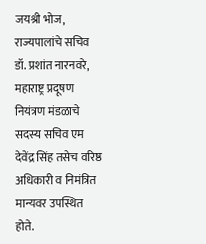जयश्री भोज, राज्यपालांचे सचिव डॉ. प्रशांत नारनवरे, महाराष्ट्र प्रदूषण नियंत्रण मंडळाचे सदस्य सचिव एम देवेंद्र सिंह तसेच वरिष्ठ अधिकारी व निमंत्रित मान्यवर उपस्थित होते.